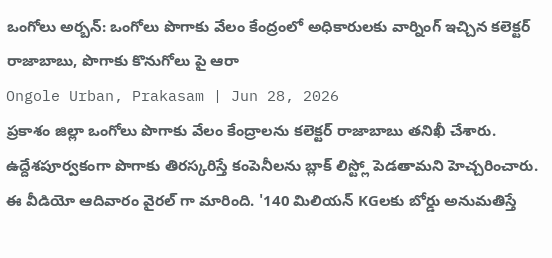ఒంగోలు అర్బన్: ఒంగోలు పొగాకు వేలం కేంద్రంలో అధికారులకు వార్నింగ్ ఇచ్చిన కలెక్టర్ రాజాబాబు, పొగాకు కొనుగోలు పై ఆరా
Ongole Urban, Prakasam | Jun 28, 2026
ప్రకాశం జిల్లా ఒంగోలు పొగాకు వేలం కేంద్రాలను కలెక్టర్ రాజాబాబు తనిఖీ చేశారు. ఉద్దేశపూర్వకంగా పొగాకు తిరస్కరిస్తే కంపెనీలను బ్లాక్ లిస్ట్లో పెడతామని హెచ్చరించారు. ఈ వీడియో ఆదివారం వైరల్ గా మారింది. '140 మిలియన్ KGలకు బోర్డు అనుమతిస్తే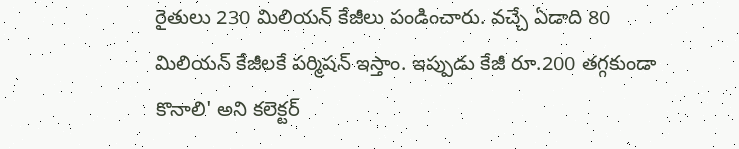రైతులు 230 మిలియన్ కేజీలు పండించారు. వచ్చే ఏడాది 80 మిలియన్ కేజీలకే పర్మిషన్ ఇస్తాం. ఇప్పుడు కేజీ రూ.200 తగ్గకుండా కొనాలి' అని కలెక్టర్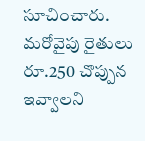సూచించారు. మరోవైపు రైతులు రూ.250 చొప్పున ఇవ్వాలని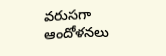వరుసగా ఆందోళనలు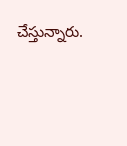చేస్తున్నారు.